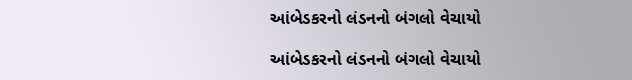આંબેડકરનો લંડનનો બંગલો વેચાયો

આંબેડકરનો લંડનનો બંગલો વેચાયો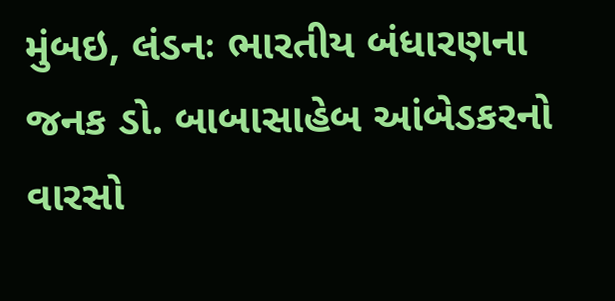મુંબઇ, લંડનઃ ભારતીય બંધારણના જનક ડો. બાબાસાહેબ આંબેડકરનો વારસો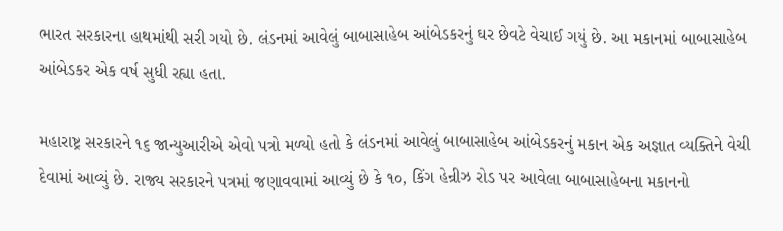ભારત સરકારના હાથમાંથી સરી ગયો છે. લંડનમાં આવેલું બાબાસાહેબ આંબેડકરનું ઘર છેવટે વેચાઈ ગયું છે. આ મકાનમાં બાબાસાહેબ આંબેડકર એક વર્ષ સુધી રહ્યા હતા.

મહારાષ્ટ્ર સરકારને ૧૬ જાન્યુઆરીએ એવો પત્રો મળ્યો હતો કે લંડનમાં આવેલું બાબાસાહેબ આંબેડકરનું મકાન એક અજ્ઞાત વ્યક્તિને વેચી દેવામાં આવ્યું છે. રાજ્ય સરકારને પત્રમાં જણાવવામાં આવ્યું છે કે ૧૦, કિંગ હેન્રીઝ રોડ પર આવેલા બાબાસાહેબના મકાનનો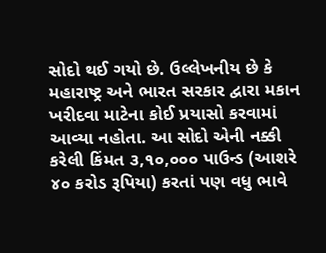સોદો થઈ ગયો છે. ઉલ્લેખનીય છે કે મહારાષ્ટ્ર અને ભારત સરકાર દ્વારા મકાન ખરીદવા માટેના કોઈ પ્રયાસો કરવામાં આવ્યા નહોતા. આ સોદો એની નક્કી કરેલી કિંમત ૩,૧૦,૦૦૦ પાઉન્ડ (આશરે ૪૦ કરોડ રૂપિયા) કરતાં પણ વધુ ભાવે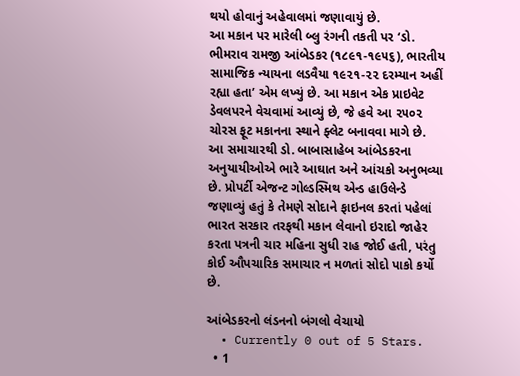થયો હોવાનું અહેવાલમાં જણાવાયું છે.
આ મકાન પર મારેલી બ્લુ રંગની તકતી પર ‘ડો. ભીમરાવ રામજી આંબેડકર (૧૮૯૧-૧૯૫૬), ભારતીય સામાજિક ન્યાયના લડવૈયા ૧૯૨૧-૨૨ દરમ્યાન અહીં રહ્યા હતા’ એમ લખ્યું છે. આ મકાન એક પ્રાઇવેટ ડેવલપરને વેચવામાં આવ્યું છે, જે હવે આ ૨૫૦૨ ચોરસ ફૂટ મકાનના સ્થાને ફ્લેટ બનાવવા માગે છે.
આ સમાચારથી ડો. બાબાસાહેબ આંબેડકરના અનુયાયીઓએ ભારે આઘાત અને આંચકો અનુભવ્યા છે. પ્રોપર્ટી એજન્ટ ગોલ્ડસ્મિથ એન્ડ હાઉલેન્ડે જણાવ્યું હતું કે તેમણે સોદાને ફાઇનલ કરતાં પહેલાં ભારત સરકાર તરફથી મકાન લેવાનો ઇરાદો જાહેર કરતા પત્રની ચાર મહિના સુધી રાહ જોઈ હતી, પરંતુ કોઈ ઔપચારિક સમાચાર ન મળતાં સોદો પાકો કર્યો છે.

આંબેડકરનો લંડનનો બંગલો વેચાયો
  • Currently 0 out of 5 Stars.
  • 1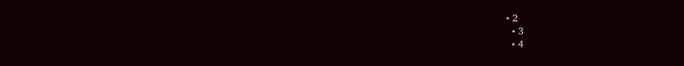• 2
  • 3
  • 4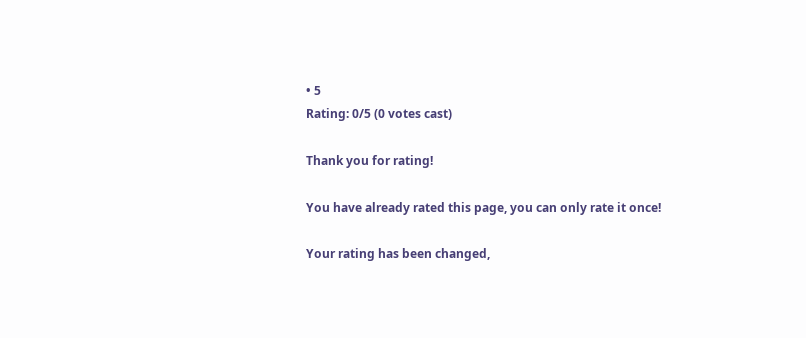• 5
Rating: 0/5 (0 votes cast)

Thank you for rating!

You have already rated this page, you can only rate it once!

Your rating has been changed,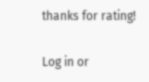thanks for rating!

Log in or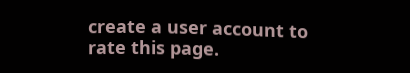create a user account to rate this page.